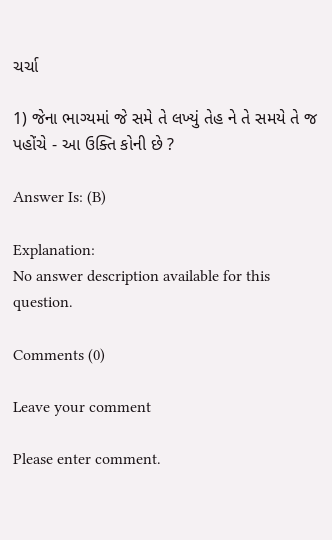ચર્ચા

1) જેના ભાગ્યમાં જે સમે તે લખ્યું તેહ ને તે સમયે તે જ પહોંચે - આ ઉક્તિ કોની છે ?

Answer Is: (B)

Explanation:
No answer description available for this question.

Comments (0)

Leave your comment

Please enter comment.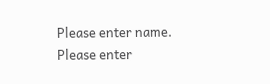Please enter name.
Please enter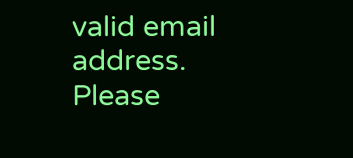valid email address.
Please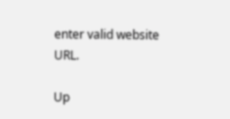enter valid website URL.

Up